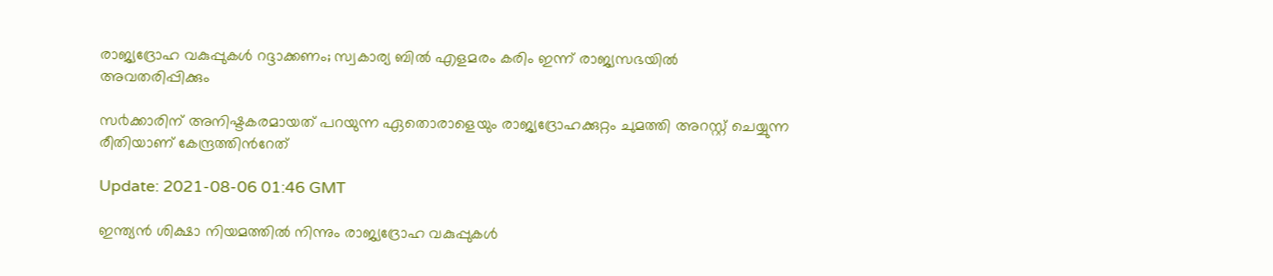രാജ്യദ്രോഹ വകുപ്പുകൾ റദ്ദാക്കണം; സ്വകാര്യ ബിൽ എളമരം കരിം ഇന്ന് രാജ്യസഭയിൽ അവതരിപ്പിക്കും

സ൪ക്കാരിന് അനിഷ്ടകരമായത് പറയുന്ന ഏതൊരാളെയും രാജ്യദ്രോഹക്കുറ്റം ചുമത്തി അറസ്റ്റ് ചെയ്യുന്ന രീതിയാണ് കേന്ദ്രത്തിന്‍റേത്

Update: 2021-08-06 01:46 GMT

ഇന്ത്യൻ ശിക്ഷാ നിയമത്തിൽ നിന്നും രാജ്യദ്രോഹ വകുപ്പുകൾ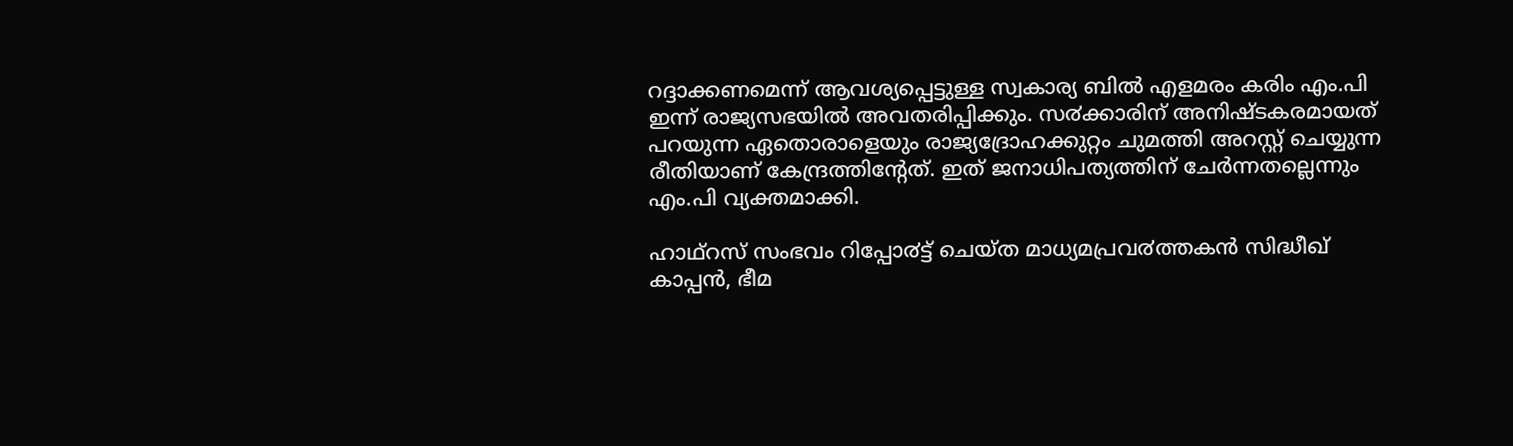റദ്ദാക്കണമെന്ന് ആവശ്യപ്പെട്ടുള്ള സ്വകാര്യ ബിൽ എളമരം കരിം എം.പി ഇന്ന് രാജ്യസഭയിൽ അവതരിപ്പിക്കും. സ൪ക്കാരിന് അനിഷ്ടകരമായത് പറയുന്ന ഏതൊരാളെയും രാജ്യദ്രോഹക്കുറ്റം ചുമത്തി അറസ്റ്റ് ചെയ്യുന്ന രീതിയാണ് കേന്ദ്രത്തിന്‍റേത്. ഇത് ജനാധിപത്യത്തിന് ചേർന്നതല്ലെന്നും എം.പി വ്യക്തമാക്കി.

ഹാഥ്റസ് സംഭവം റിപ്പോ൪ട്ട് ചെയ്ത മാധ്യമപ്രവ൪ത്തകൻ സിദ്ധീഖ് കാപ്പൻ, ഭീമ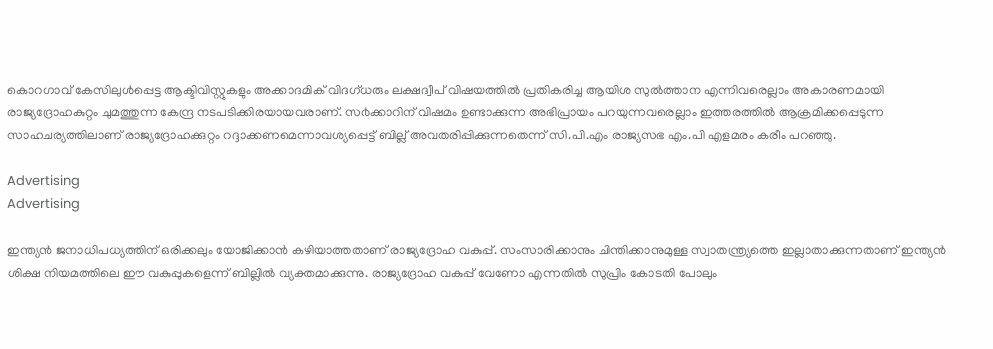കൊറഗാവ് കേസിലുൾപ്പെട്ട ആക്ടിവിസ്റ്റുകളും അക്കാദമിക് വിദഗ്ധരും ലക്ഷദ്വീപ് വിഷയത്തിൽ പ്രതികരിച്ച ആയിശ സുൽത്താന എന്നിവരെല്ലാം അകാരണമായി രാജ്യദ്രോഹകുറ്റം ചുമത്തുന്ന കേന്ദ്ര നടപടിക്കിരയായവരാണ്. സ൪ക്കാറിന് വിഷമം ഉണ്ടാക്കുന്ന അഭിപ്രായം പറയുന്നവരെല്ലാം ഇത്തരത്തിൽ ആക്രമിക്കപ്പെടുന്ന സാഹചര്യത്തിലാണ് രാജ്യദ്രോഹക്കുറ്റം റദ്ദാക്കണമെന്നാവശ്യപ്പെട്ട് ബില്ല് അവതരിപ്പിക്കുന്നതെന്ന് സി.പി.എം രാജ്യസഭ എം.പി എളമരം കരീം പറഞ്ഞു.

Advertising
Advertising

ഇന്ത്യൻ ജനാധിപധ്യത്തിന് ഒരിക്കലും യോജിക്കാൻ കഴിയാത്തതാണ് രാജ്യദ്രോഹ വകുപ്പ്. സംസാരിക്കാനും ചിന്തിക്കാനുമുള്ള സ്വാതന്ത്ര്യത്തെ ഇല്ലാതാക്കുന്നതാണ് ഇന്ത്യൻ ശിക്ഷ നിയമത്തിലെ ഈ വകുപ്പുകളെന്ന് ബില്ലിൽ വ്യക്തമാക്കുന്നു. രാജ്യദ്രോഹ വകുപ്പ് വേണോ എന്നതിൽ സുപ്രിം കോടതി പോലും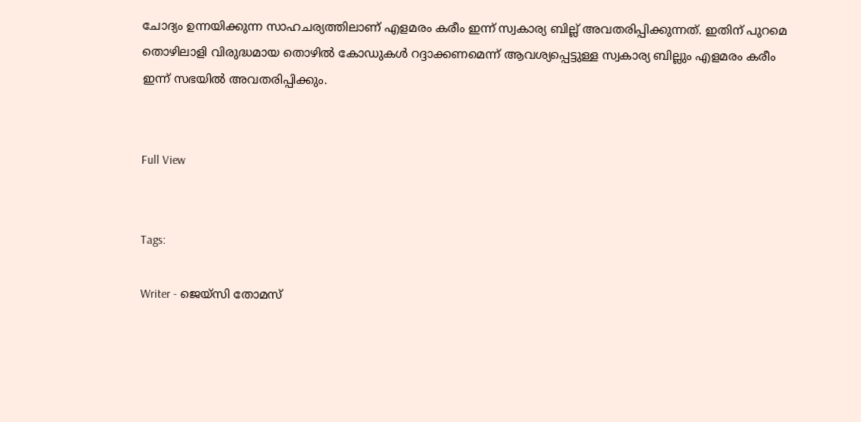ചോദ്യം ഉന്നയിക്കുന്ന സാഹചര്യത്തിലാണ് എളമരം കരീം ഇന്ന് സ്വകാര്യ ബില്ല് അവതരിപ്പിക്കുന്നത്. ഇതിന് പുറമെ തൊഴിലാളി വിരുദ്ധമായ തൊഴിൽ കോഡുകൾ റദ്ദാക്കണമെന്ന് ആവശ്യപ്പെട്ടുള്ള സ്വകാര്യ ബില്ലും എളമരം കരീം ഇന്ന് സഭയിൽ അവതരിപ്പിക്കും.


Full View


Tags:

Writer - ജെയ്സി തോമസ്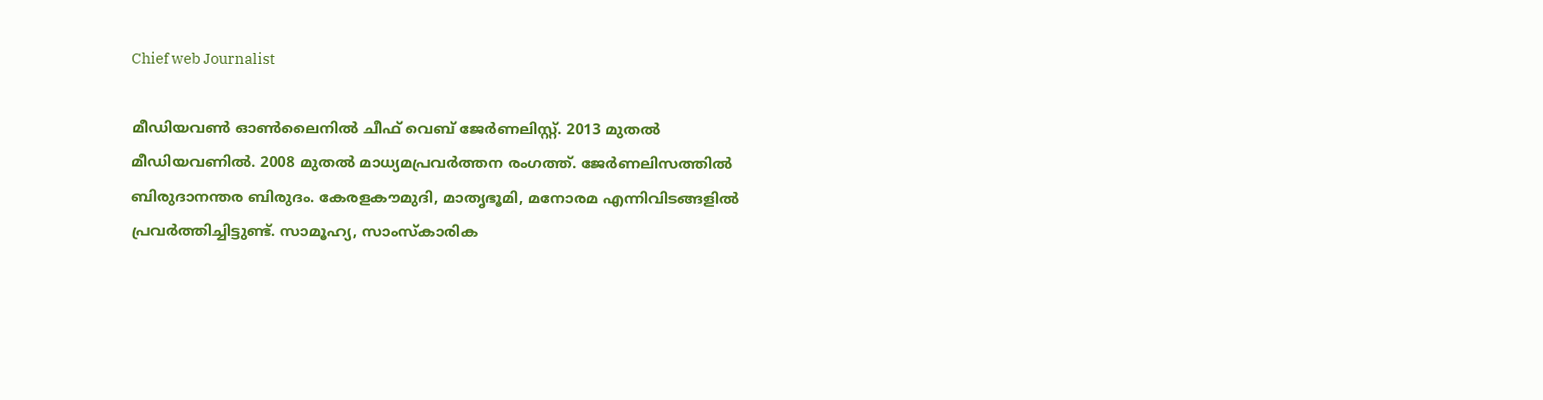Chief web Journalist

മീഡിയവൺ ഓൺലൈനിൽ ചീഫ് വെബ് ജേർണലിസ്റ്റ്. 2013 മുതൽ മീഡിയവണിൽ. 2008 മുതൽ മാധ്യമപ്രവർത്തന രംഗത്ത്. ജേർണലിസത്തിൽ ബിരുദാനന്തര ബിരുദം. കേരളകൗമുദി, മാതൃഭൂമി, മനോരമ എന്നിവിടങ്ങളിൽ പ്രവർത്തിച്ചിട്ടുണ്ട്. സാമൂഹ്യ, സാംസ്‌കാരിക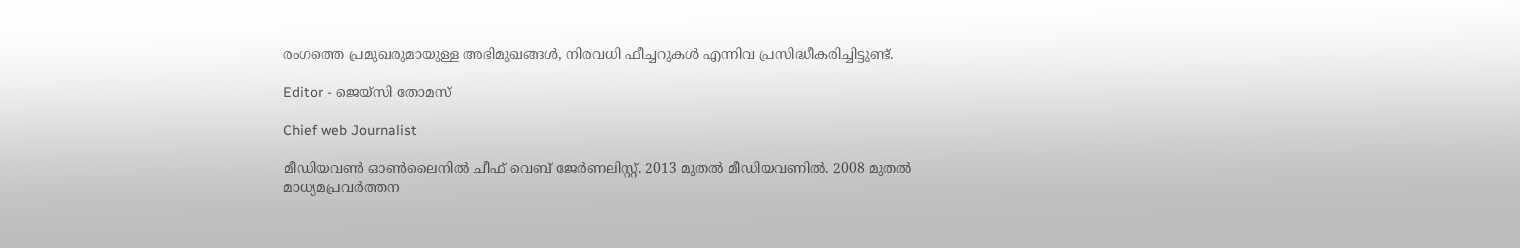രംഗത്തെ പ്രമുഖരുമായുള്ള അഭിമുഖങ്ങൾ, നിരവധി ഫീച്ചറുകൾ എന്നിവ പ്രസിദ്ധീകരിച്ചിട്ടുണ്ട്.

Editor - ജെയ്സി തോമസ്

Chief web Journalist

മീഡിയവൺ ഓൺലൈനിൽ ചീഫ് വെബ് ജേർണലിസ്റ്റ്. 2013 മുതൽ മീഡിയവണിൽ. 2008 മുതൽ മാധ്യമപ്രവർത്തന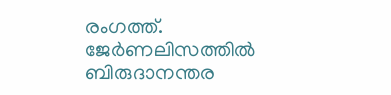രംഗത്ത്. ജേർണലിസത്തിൽ ബിരുദാനന്തര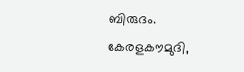ബിരുദം. കേരളകൗമുദി,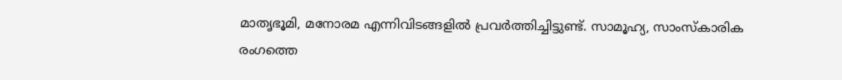മാതൃഭൂമി, മനോരമ എന്നിവിടങ്ങളിൽ പ്രവർത്തിച്ചിട്ടുണ്ട്. സാമൂഹ്യ, സാംസ്‌കാരിക രംഗത്തെ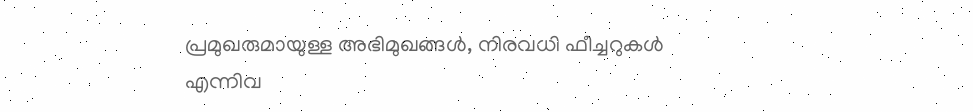പ്രമുഖരുമായുള്ള അഭിമുഖങ്ങൾ, നിരവധി ഫീച്ചറുകൾ എന്നിവ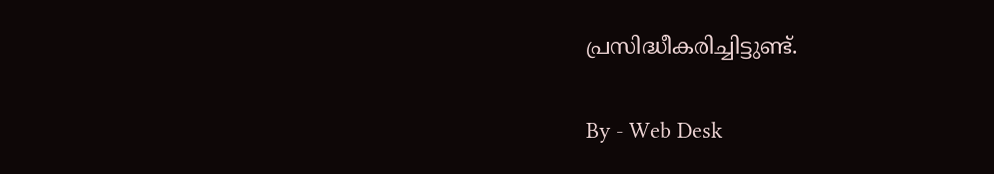പ്രസിദ്ധീകരിച്ചിട്ടുണ്ട്.

By - Web Desk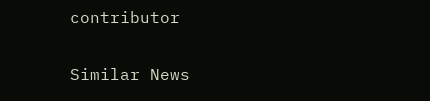contributor

Similar News